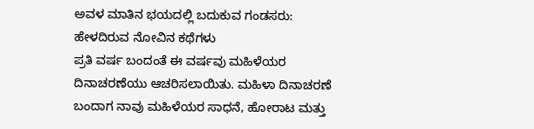ಅವಳ ಮಾತಿನ ಭಯದಲ್ಲಿ ಬದುಕುವ ಗಂಡಸರು: ಹೇಳದಿರುವ ನೋವಿನ ಕಥೆಗಳು
ಪ್ರತಿ ವರ್ಷ ಬಂದಂತೆ ಈ ವರ್ಷವು ಮಹಿಳೆಯರ ದಿನಾಚರಣೆಯು ಆಚರಿಸಲಾಯಿತು. ಮಹಿಳಾ ದಿನಾಚರಣೆ ಬಂದಾಗ ನಾವು ಮಹಿಳೆಯರ ಸಾಧನೆ, ಹೋರಾಟ ಮತ್ತು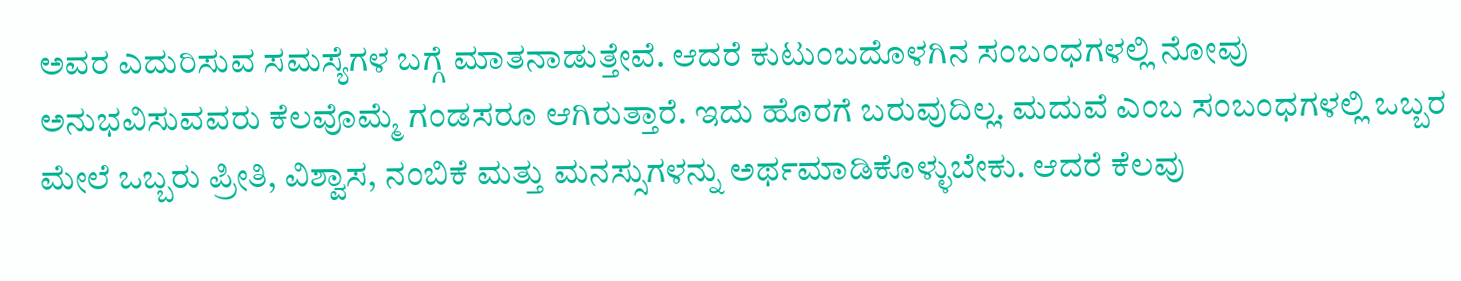ಅವರ ಎದುರಿಸುವ ಸಮಸ್ಯೆಗಳ ಬಗ್ಗೆ ಮಾತನಾಡುತ್ತೇವೆ. ಆದರೆ ಕುಟುಂಬದೊಳಗಿನ ಸಂಬಂಧಗಳಲ್ಲಿ ನೋವು ಅನುಭವಿಸುವವರು ಕೆಲವೊಮ್ಮೆ ಗಂಡಸರೂ ಆಗಿರುತ್ತಾರೆ. ಇದು ಹೊರಗೆ ಬರುವುದಿಲ್ಲ. ಮದುವೆ ಎಂಬ ಸಂಬಂಧಗಳಲ್ಲಿ ಒಬ್ಬರ ಮೇಲೆ ಒಬ್ಬರು ಪ್ರೀತಿ, ವಿಶ್ವಾಸ, ನಂಬಿಕೆ ಮತ್ತು ಮನಸ್ಸುಗಳನ್ನು ಅರ್ಥಮಾಡಿಕೊಳ್ಳುಬೇಕು. ಆದರೆ ಕೆಲವು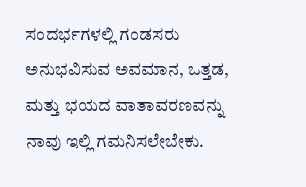ಸಂದರ್ಭಗಳಲ್ಲಿ ಗಂಡಸರು ಅನುಭವಿಸುವ ಅವಮಾನ, ಒತ್ತಡ, ಮತ್ತು ಭಯದ ವಾತಾವರಣವನ್ನು ನಾವು ಇಲ್ಲಿ ಗಮನಿಸಲೇಬೇಕು.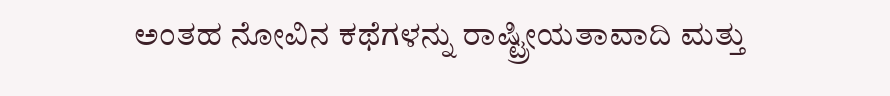ಅಂತಹ ನೋವಿನ ಕಥೆಗಳನ್ನು ರಾಷ್ಟ್ರೀಯತಾವಾದಿ ಮತ್ತು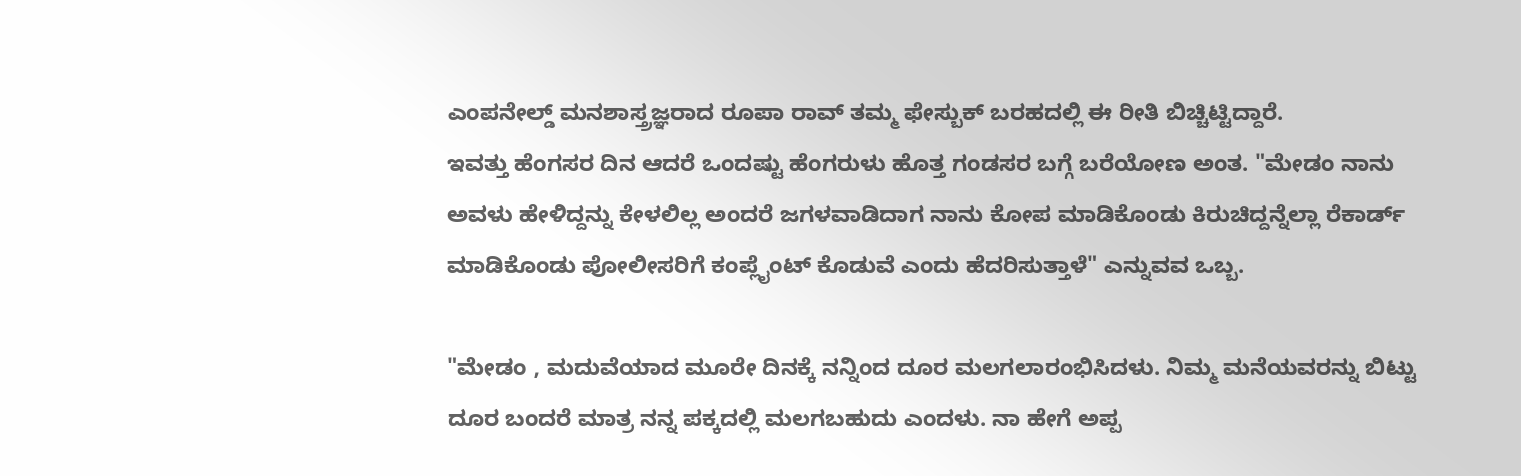ಎಂಪನೇಲ್ಡ್ ಮನಶಾಸ್ತ್ರಜ್ಞರಾದ ರೂಪಾ ರಾವ್ ತಮ್ಮ ಫೇಸ್ಬುಕ್ ಬರಹದಲ್ಲಿ ಈ ರೀತಿ ಬಿಚ್ಚಿಟ್ಟಿದ್ದಾರೆ.
ಇವತ್ತು ಹೆಂಗಸರ ದಿನ ಆದರೆ ಒಂದಷ್ಟು ಹೆಂಗರುಳು ಹೊತ್ತ ಗಂಡಸರ ಬಗ್ಗೆ ಬರೆಯೋಣ ಅಂತ. "ಮೇಡಂ ನಾನು ಅವಳು ಹೇಳಿದ್ದನ್ನು ಕೇಳಲಿಲ್ಲ ಅಂದರೆ ಜಗಳವಾಡಿದಾಗ ನಾನು ಕೋಪ ಮಾಡಿಕೊಂಡು ಕಿರುಚಿದ್ದನ್ನೆಲ್ಲಾ ರೆಕಾರ್ಡ್ ಮಾಡಿಕೊಂಡು ಪೋಲೀಸರಿಗೆ ಕಂಪ್ಲೈಂಟ್ ಕೊಡುವೆ ಎಂದು ಹೆದರಿಸುತ್ತಾಳೆ" ಎನ್ನುವವ ಒಬ್ಬ.

"ಮೇಡಂ , ಮದುವೆಯಾದ ಮೂರೇ ದಿನಕ್ಕೆ ನನ್ನಿಂದ ದೂರ ಮಲಗಲಾರಂಭಿಸಿದಳು. ನಿಮ್ಮ ಮನೆಯವರನ್ನು ಬಿಟ್ಟು ದೂರ ಬಂದರೆ ಮಾತ್ರ ನನ್ನ ಪಕ್ಕದಲ್ಲಿ ಮಲಗಬಹುದು ಎಂದಳು. ನಾ ಹೇಗೆ ಅಪ್ಪ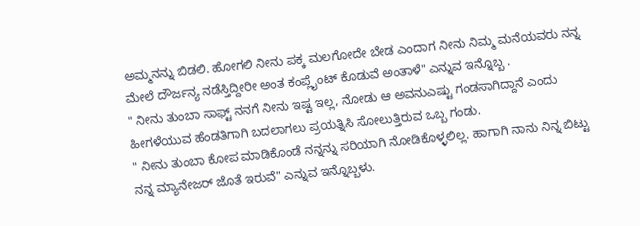ಅಮ್ಮನನ್ನು ಬಿಡಲಿ. ಹೋಗಲಿ ನೀನು ಪಕ್ಕ ಮಲಗೋದೇ ಬೇಡ ಎಂದಾಗ ನೀನು ನಿಮ್ಮ ಮನೆಯವರು ನನ್ನ ಮೇಲೆ ದೌರ್ಜನ್ಯ ನಡೆಸ್ತಿದ್ದೀರೀ ಅಂತ ಕಂಪ್ಲೈಂಟ್ ಕೊಡುವೆ ಅಂತಾಳೆ" ಎನ್ನುವ ಇನ್ನೊಬ್ಬ .
" ನೀನು ತುಂಬಾ ಸಾಫ್ಟ್ ನನಗೆ ನೀನು ಇಷ್ಟ ಇಲ್ಲ, ನೋಡು ಆ ಅವನುಎಷ್ಟು ಗಂಡಸಾಗಿದ್ದಾನೆ ಎಂದು ಹೀಗಳೆಯುವ ಹೆಂಡತಿಗಾಗಿ ಬದಲಾಗಲು ಪ್ರಯತ್ನಿಸಿ ಸೋಲುತ್ತಿರುವ ಒಬ್ಬ ಗಂಡು.
" ನೀನು ತುಂಬಾ ಕೋಪ ಮಾಡಿಕೊಂಡೆ ನನ್ನನ್ನು ಸರಿಯಾಗಿ ನೋಡಿಕೊಳ್ಳಲಿಲ್ಲ. ಹಾಗಾಗಿ ನಾನು ನಿನ್ನ ಬಿಟ್ಟು ನನ್ನ ಮ್ಯಾನೇಜರ್ ಜೊತೆ ಇರುವೆ" ಎನ್ನುವ ಇನ್ನೊಬ್ಬಳು.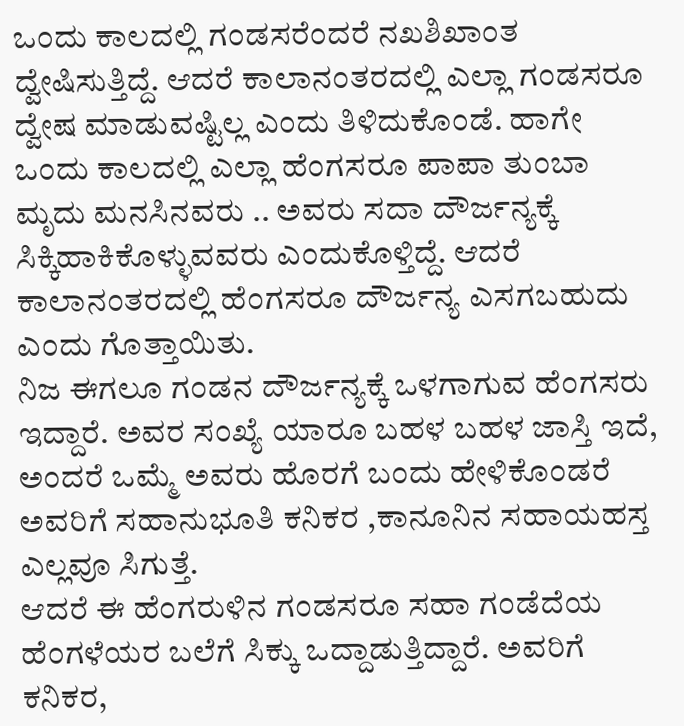ಒಂದು ಕಾಲದಲ್ಲಿ ಗಂಡಸರೆಂದರೆ ನಖಶಿಖಾಂತ ದ್ವೇಷಿಸುತ್ತಿದ್ದೆ. ಆದರೆ ಕಾಲಾನಂತರದಲ್ಲಿ ಎಲ್ಲಾ ಗಂಡಸರೂ ದ್ವೇಷ ಮಾಡುವಷ್ಟಿಲ್ಲ ಎಂದು ತಿಳಿದುಕೊಂಡೆ. ಹಾಗೇ ಒಂದು ಕಾಲದಲ್ಲಿ ಎಲ್ಲಾ ಹೆಂಗಸರೂ ಪಾಪಾ ತುಂಬಾ ಮೃದು ಮನಸಿನವರು .. ಅವರು ಸದಾ ದೌರ್ಜನ್ಯಕ್ಕೆ ಸಿಕ್ಕಿಹಾಕಿಕೊಳ್ಳುವವರು ಎಂದುಕೊಳ್ತಿದ್ದೆ. ಆದರೆ ಕಾಲಾನಂತರದಲ್ಲಿ ಹೆಂಗಸರೂ ದೌರ್ಜನ್ಯ ಎಸಗಬಹುದು ಎಂದು ಗೊತ್ತಾಯಿತು.
ನಿಜ ಈಗಲೂ ಗಂಡನ ದೌರ್ಜನ್ಯಕ್ಕೆ ಒಳಗಾಗುವ ಹೆಂಗಸರು ಇದ್ದಾರೆ. ಅವರ ಸಂಖ್ಯೆ ಯಾರೂ ಬಹಳ ಬಹಳ ಜಾಸ್ತಿ ಇದೆ, ಅಂದರೆ ಒಮ್ಮೆ ಅವರು ಹೊರಗೆ ಬಂದು ಹೇಳಿಕೊಂಡರೆ ಅವರಿಗೆ ಸಹಾನುಭೂತಿ ಕನಿಕರ ,ಕಾನೂನಿನ ಸಹಾಯಹಸ್ತ ಎಲ್ಲವೂ ಸಿಗುತ್ತೆ.
ಆದರೆ ಈ ಹೆಂಗರುಳಿನ ಗಂಡಸರೂ ಸಹಾ ಗಂಡೆದೆಯ ಹೆಂಗಳೆಯರ ಬಲೆಗೆ ಸಿಕ್ಕು ಒದ್ದಾಡುತ್ತಿದ್ದಾರೆ. ಅವರಿಗೆ ಕನಿಕರ,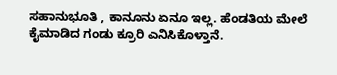ಸಹಾನುಭೂತಿ , ಕಾನೂನು ಏನೂ ಇಲ್ಲ. ಹೆಂಡತಿಯ ಮೇಲೆ ಕೈಮಾಡಿದ ಗಂಡು ಕ್ರೂರಿ ಎನಿಸಿಕೊಳ್ತಾನೆ.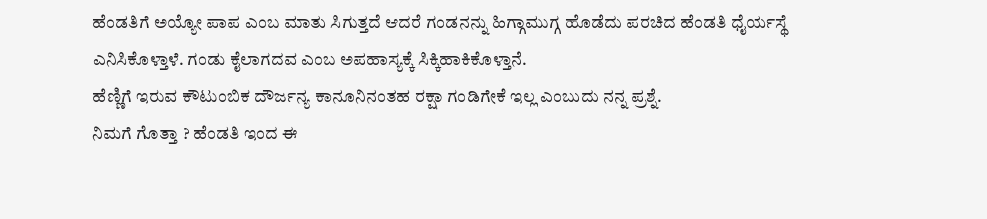ಹೆಂಡತಿಗೆ ಅಯ್ಯೋ ಪಾಪ ಎಂಬ ಮಾತು ಸಿಗುತ್ತದೆ ಆದರೆ ಗಂಡನನ್ನು ಹಿಗ್ಗಾಮುಗ್ಗ ಹೊಡೆದು ಪರಚಿದ ಹೆಂಡತಿ ಧೈರ್ಯಸ್ಥೆ ಎನಿಸಿಕೊಳ್ತಾಳೆ. ಗಂಡು ಕೈಲಾಗದವ ಎಂಬ ಅಪಹಾಸ್ಯಕ್ಕೆ ಸಿಕ್ಕಿಹಾಕಿಕೊಳ್ತಾನೆ.
ಹೆಣ್ಣಿಗೆ ಇರುವ ಕೌಟುಂಬಿಕ ದೌರ್ಜನ್ಯ ಕಾನೂನಿನಂತಹ ರಕ್ಷಾ ಗಂಡಿಗೇಕೆ ಇಲ್ಲ ಎಂಬುದು ನನ್ನ ಪ್ರಶ್ನೆ.
ನಿಮಗೆ ಗೊತ್ತಾ ? ಹೆಂಡತಿ ಇಂದ ಈ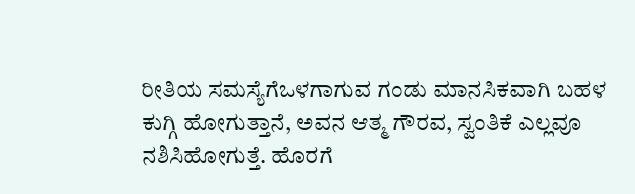ರೀತಿಯ ಸಮಸ್ಯೆಗೆಒಳಗಾಗುವ ಗಂಡು ಮಾನಸಿಕವಾಗಿ ಬಹಳ ಕುಗ್ಗಿ ಹೋಗುತ್ತಾನೆ, ಅವನ ಆತ್ಮ ಗೌರವ, ಸ್ವಂತಿಕೆ ಎಲ್ಲವೂ ನಶಿಸಿಹೋಗುತ್ತೆ. ಹೊರಗೆ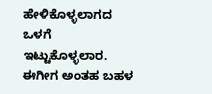ಹೇಳಿಕೊಳ್ಳಲಾಗದ ಒಳಗೆ ಇಟ್ಟುಕೊಳ್ಳಲಾರ. ಈಗೀಗ ಅಂತಹ ಬಹಳ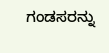ಗಂಡಸರನ್ನು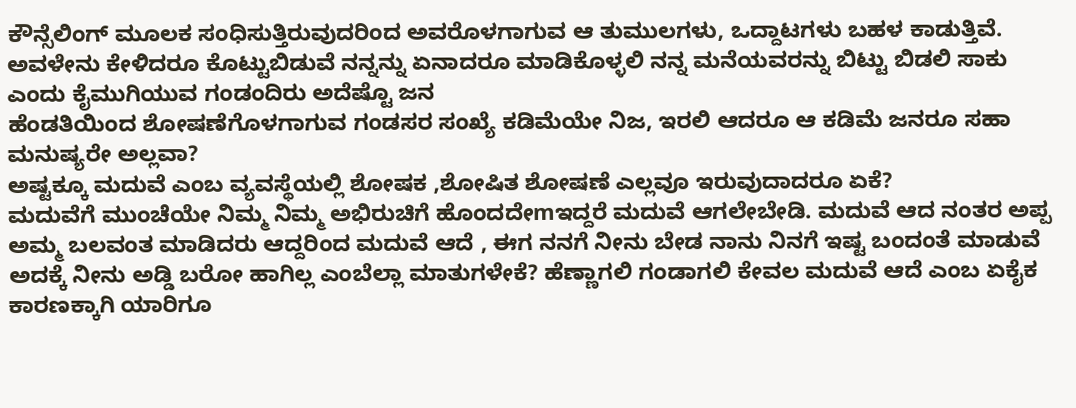ಕೌನ್ಸೆಲಿಂಗ್ ಮೂಲಕ ಸಂಧಿಸುತ್ತಿರುವುದರಿಂದ ಅವರೊಳಗಾಗುವ ಆ ತುಮುಲಗಳು, ಒದ್ದಾಟಗಳು ಬಹಳ ಕಾಡುತ್ತಿವೆ. ಅವಳೇನು ಕೇಳಿದರೂ ಕೊಟ್ಟುಬಿಡುವೆ ನನ್ನನ್ನು ಏನಾದರೂ ಮಾಡಿಕೊಳ್ಳಲಿ ನನ್ನ ಮನೆಯವರನ್ನು ಬಿಟ್ಟು ಬಿಡಲಿ ಸಾಕು ಎಂದು ಕೈಮುಗಿಯುವ ಗಂಡಂದಿರು ಅದೆಷ್ಟೊ ಜನ
ಹೆಂಡತಿಯಿಂದ ಶೋಷಣೆಗೊಳಗಾಗುವ ಗಂಡಸರ ಸಂಖ್ಯೆ ಕಡಿಮೆಯೇ ನಿಜ, ಇರಲಿ ಆದರೂ ಆ ಕಡಿಮೆ ಜನರೂ ಸಹಾ ಮನುಷ್ಯರೇ ಅಲ್ಲವಾ?
ಅಷ್ಟಕ್ಕೂ ಮದುವೆ ಎಂಬ ವ್ಯವಸ್ಥೆಯಲ್ಲಿ ಶೋಷಕ ,ಶೋಷಿತ ಶೋಷಣೆ ಎಲ್ಲವೂ ಇರುವುದಾದರೂ ಏಕೆ?
ಮದುವೆಗೆ ಮುಂಚೆಯೇ ನಿಮ್ಮ ನಿಮ್ಮ ಅಭಿರುಚಿಗೆ ಹೊಂದದೇmಇದ್ದರೆ ಮದುವೆ ಆಗಲೇಬೇಡಿ. ಮದುವೆ ಆದ ನಂತರ ಅಪ್ಪ ಅಮ್ಮ ಬಲವಂತ ಮಾಡಿದರು ಆದ್ದರಿಂದ ಮದುವೆ ಆದೆ , ಈಗ ನನಗೆ ನೀನು ಬೇಡ ನಾನು ನಿನಗೆ ಇಷ್ಟ ಬಂದಂತೆ ಮಾಡುವೆ ಅದಕ್ಕೆ ನೀನು ಅಡ್ಡಿ ಬರೋ ಹಾಗಿಲ್ಲ ಎಂಬೆಲ್ಲಾ ಮಾತುಗಳೇಕೆ? ಹೆಣ್ಣಾಗಲಿ ಗಂಡಾಗಲಿ ಕೇವಲ ಮದುವೆ ಆದೆ ಎಂಬ ಏಕೈಕ ಕಾರಣಕ್ಕಾಗಿ ಯಾರಿಗೂ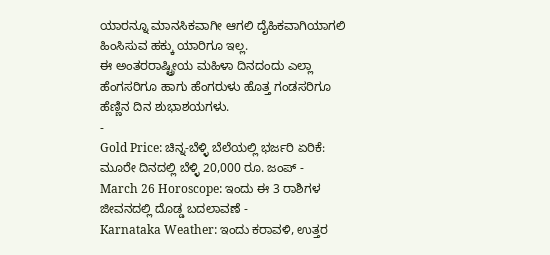ಯಾರನ್ನೂ ಮಾನಸಿಕವಾಗೀ ಆಗಲಿ ದೈಹಿಕವಾಗಿಯಾಗಲಿ ಹಿಂಸಿಸುವ ಹಕ್ಕು ಯಾರಿಗೂ ಇಲ್ಲ.
ಈ ಅಂತರರಾಷ್ಟ್ರೀಯ ಮಹಿಳಾ ದಿನದಂದು ಎಲ್ಲಾ ಹೆಂಗಸರಿಗೂ ಹಾಗು ಹೆಂಗರುಳು ಹೊತ್ತ ಗಂಡಸರಿಗೂ ಹೆಣ್ಣಿನ ದಿನ ಶುಭಾಶಯಗಳು.
-
Gold Price: ಚಿನ್ನ-ಬೆಳ್ಳಿ ಬೆಲೆಯಲ್ಲಿ ಭರ್ಜರಿ ಏರಿಕೆ: ಮೂರೇ ದಿನದಲ್ಲಿ ಬೆಳ್ಳಿ 20,000 ರೂ. ಜಂಪ್ -
March 26 Horoscope: ಇಂದು ಈ 3 ರಾಶಿಗಳ ಜೀವನದಲ್ಲಿ ದೊಡ್ಡ ಬದಲಾವಣೆ -
Karnataka Weather: ಇಂದು ಕರಾವಳಿ, ಉತ್ತರ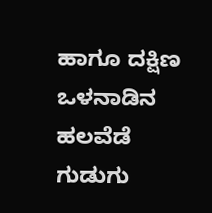ಹಾಗೂ ದಕ್ಷಿಣ ಒಳನಾಡಿನ ಹಲವೆಡೆ ಗುಡುಗು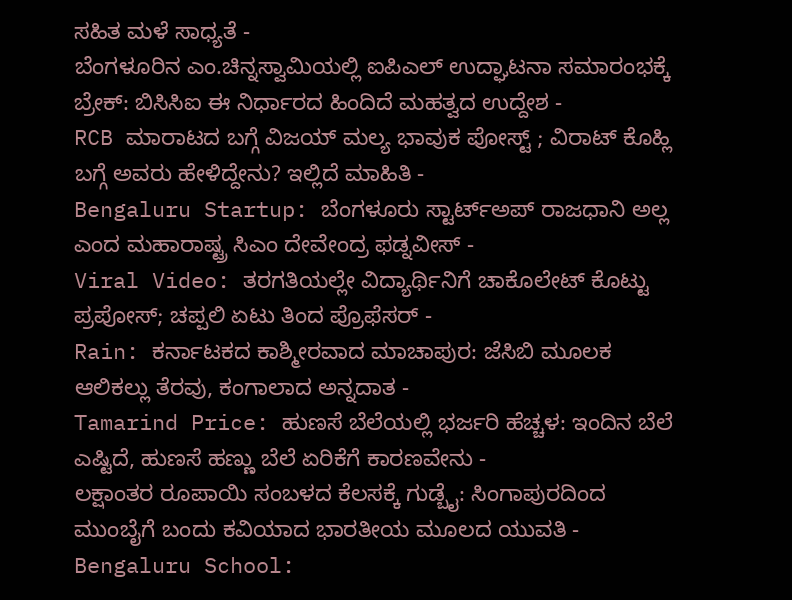ಸಹಿತ ಮಳೆ ಸಾಧ್ಯತೆ -
ಬೆಂಗಳೂರಿನ ಎಂ.ಚಿನ್ನಸ್ವಾಮಿಯಲ್ಲಿ ಐಪಿಎಲ್ ಉದ್ಘಾಟನಾ ಸಮಾರಂಭಕ್ಕೆ ಬ್ರೇಕ್: ಬಿಸಿಸಿಐ ಈ ನಿರ್ಧಾರದ ಹಿಂದಿದೆ ಮಹತ್ವದ ಉದ್ದೇಶ -
RCB ಮಾರಾಟದ ಬಗ್ಗೆ ವಿಜಯ್ ಮಲ್ಯ ಭಾವುಕ ಪೋಸ್ಟ್ ; ವಿರಾಟ್ ಕೊಹ್ಲಿ ಬಗ್ಗೆ ಅವರು ಹೇಳಿದ್ದೇನು? ಇಲ್ಲಿದೆ ಮಾಹಿತಿ -
Bengaluru Startup: ಬೆಂಗಳೂರು ಸ್ಟಾರ್ಟ್ಅಪ್ ರಾಜಧಾನಿ ಅಲ್ಲ ಎಂದ ಮಹಾರಾಷ್ಟ್ರ ಸಿಎಂ ದೇವೇಂದ್ರ ಫಡ್ನವೀಸ್ -
Viral Video: ತರಗತಿಯಲ್ಲೇ ವಿದ್ಯಾರ್ಥಿನಿಗೆ ಚಾಕೊಲೇಟ್ ಕೊಟ್ಟು ಪ್ರಪೋಸ್; ಚಪ್ಪಲಿ ಏಟು ತಿಂದ ಪ್ರೊಫೆಸರ್ -
Rain: ಕರ್ನಾಟಕದ ಕಾಶ್ಮೀರವಾದ ಮಾಚಾಪುರ: ಜೆಸಿಬಿ ಮೂಲಕ ಆಲಿಕಲ್ಲು ತೆರವು, ಕಂಗಾಲಾದ ಅನ್ನದಾತ -
Tamarind Price: ಹುಣಸೆ ಬೆಲೆಯಲ್ಲಿ ಭರ್ಜರಿ ಹೆಚ್ಚಳ: ಇಂದಿನ ಬೆಲೆ ಎಷ್ಟಿದೆ, ಹುಣಸೆ ಹಣ್ಣು ಬೆಲೆ ಏರಿಕೆಗೆ ಕಾರಣವೇನು -
ಲಕ್ಷಾಂತರ ರೂಪಾಯಿ ಸಂಬಳದ ಕೆಲಸಕ್ಕೆ ಗುಡ್ಬೈ: ಸಿಂಗಾಪುರದಿಂದ ಮುಂಬೈಗೆ ಬಂದು ಕವಿಯಾದ ಭಾರತೀಯ ಮೂಲದ ಯುವತಿ -
Bengaluru School: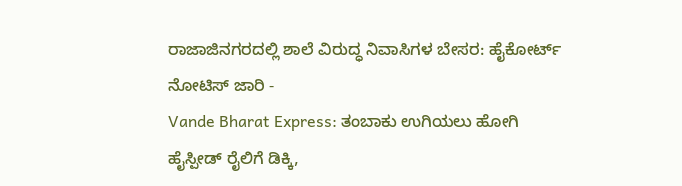ರಾಜಾಜಿನಗರದಲ್ಲಿ ಶಾಲೆ ವಿರುದ್ಧ ನಿವಾಸಿಗಳ ಬೇಸರ: ಹೈಕೋರ್ಟ್ ನೋಟಿಸ್ ಜಾರಿ -
Vande Bharat Express: ತಂಬಾಕು ಉಗಿಯಲು ಹೋಗಿ ಹೈಸ್ಪೀಡ್ ರೈಲಿಗೆ ಡಿಕ್ಕಿ,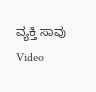ವ್ಯಕ್ತಿ ಸಾವು Video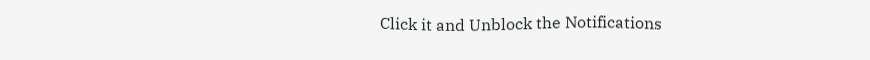Click it and Unblock the Notifications